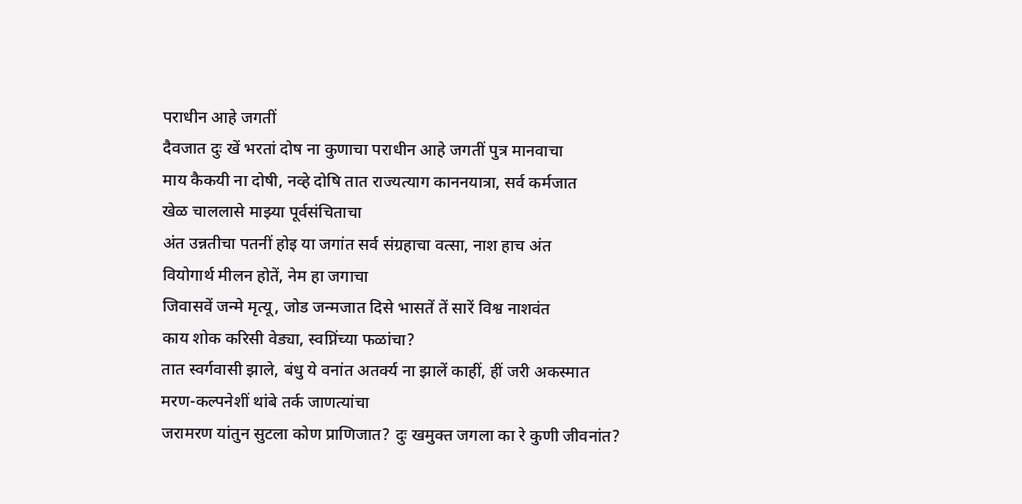पराधीन आहे जगतीं
दैवजात दुः खें भरतां दोष ना कुणाचा पराधीन आहे जगतीं पुत्र मानवाचा
माय कैकयी ना दोषी, नव्हे दोषि तात राज्यत्याग काननयात्रा, सर्व कर्मजात
खेळ चाललासे माझ्या पूर्वसंचिताचा
अंत उन्नतीचा पतनीं होइ या जगांत सर्व संग्रहाचा वत्सा, नाश हाच अंत
वियोगार्थ मीलन होतें, नेम हा जगाचा
जिवासवें जन्मे मृत्यू, जोड जन्मजात दिसे भासतें तें सारें विश्व नाशवंत
काय शोक करिसी वेड्या, स्वप्निंच्या फळांचा?
तात स्वर्गवासी झाले, बंधु ये वनांत अतर्क्य ना झालें काहीं, हीं जरी अकस्मात
मरण-कल्पनेशीं थांबे तर्क जाणत्यांचा
जरामरण यांतुन सुटला कोण प्राणिजात? दुः खमुक्त जगला का रे कुणी जीवनांत?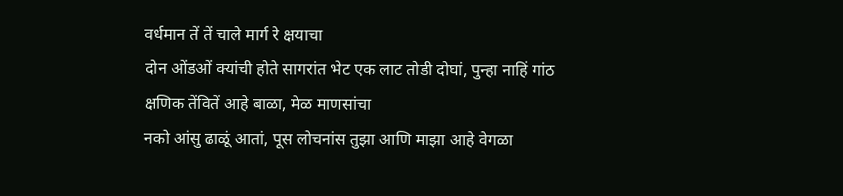वर्धमान तें तें चाले मार्ग रे क्षयाचा
दोन ओंडओं क्यांची होते सागरांत भेट एक लाट तोडी दोघां, पुन्हा नाहिं गांठ
क्षणिक तेंवितें आहे बाळा, मेळ माणसांचा
नको आंसु ढाळूं आतां, पूस लोचनांस तुझा आणि माझा आहे वेगळा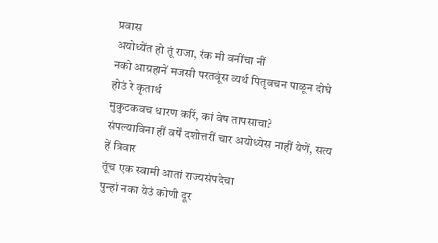प्रवास
अयोध्येंत हो तूं राजा, रंक मी वनींचा नीं
नको आग्रहानें मजसी परतवूंस व्यर्थ पितृवचन पाळून दोघे होउं रे कृतार्थ
मुकुटकवच धारण करिं, कां वेष तापसाचा?
संपल्याविना हीं वर्षें दशोत्तरीं चार अयोध्येस नाहीं येणें, सत्य हें त्रिवार
तूंच एक स्वामी आतां राज्यसंपदेचा
पुन्हां नका येउं कोणी दूर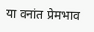या वनांत प्रेमभाव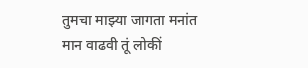तुमचा माझ्या जागता मनांत
मान वाढवी तूं लोकीं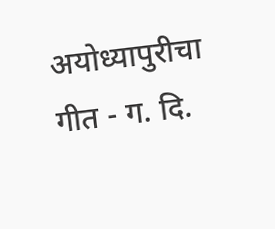अयोध्यापुरीचा
गीत - ग. दि.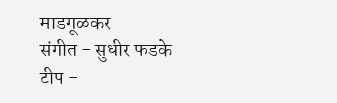माडगूळकर
संगीत - सुधीर फडके
टीप -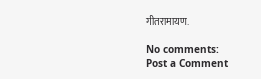गीतरामायण.

No comments:
Post a Comment